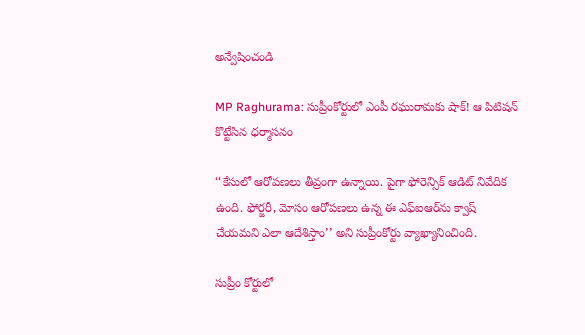అన్వేషించండి

MP Raghurama: సుప్రీంకోర్టులో ఎంపీ రఘురామకు షాక్! ఆ పిటిషన్ కొట్టేసిన ధర్మాసనం

‘‘కేసులో ఆరోపణలు తీవ్రంగా ఉన్నాయి. పైగా ఫోరెన్సిక్‌ ఆడిట్‌ నివేదిక ఉంది. ఫోర్జరీ, మోసం ఆరోపణలు ఉన్న ఈ ఎఫ్‌ఐఆర్‌ను క్వాష్‌ చేయమని ఎలా ఆదేశిస్తాం’’ అని సుప్రీంకోర్టు వ్యాఖ్యానించింది.

సుప్రీం కోర్టులో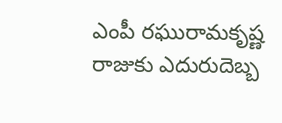ఎంపీ రఘురామకృష్ణ రాజుకు ఎదురుదెబ్బ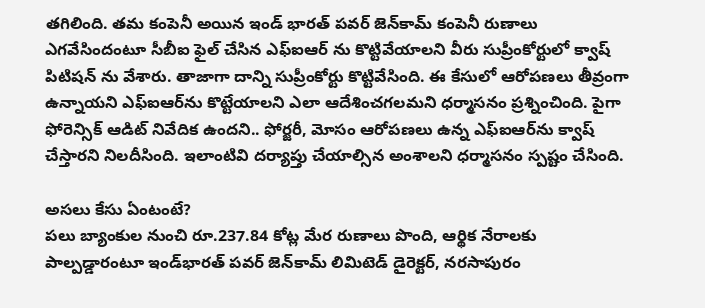తగిలింది. తమ కంపెనీ అయిన ఇండ్‌ భారత్‌ పవర్‌ జెన్‌కామ్‌ కంపెనీ రుణాలు ఎగవేసిందంటూ సీబీఐ ఫైల్ చేసిన ఎఫ్ఐఆర్ ను కొట్టివేయాలని వీరు సుప్రీంకోర్టులో క్వాష్ పిటిషన్ ను వేశారు. తాజాగా దాన్ని సుప్రీంకోర్టు కొట్టివేసింది. ఈ కేసులో ఆరోపణలు తీవ్రంగా ఉన్నాయని ఎఫ్ఐఆర్‌ను కొట్టేయాలని ఎలా ఆదేశించగలమని ధర్మాసనం ప్రశ్నించింది. పైగా ఫోరెన్సిక్‌ ఆడిట్‌ నివేదిక ఉందని.. ఫోర్జరీ, మోసం ఆరోపణలు ఉన్న ఎఫ్‌ఐఆర్‌ను క్వాష్‌ చేస్తారని నిలదీసింది. ఇలాంటివి దర్యాప్తు చేయాల్సిన అంశాలని ధర్మాసనం స్పష్టం చేసింది.

అసలు కేసు ఏంటంటే?
పలు బ్యాంకుల నుంచి రూ.237.84 కోట్ల మేర రుణాలు పొంది, ఆర్థిక నేరాలకు పాల్పడ్డారంటూ ఇండ్‌భారత్‌ పవర్‌ జెన్‌కామ్‌ లిమిటెడ్‌ డైరెక్టర్‌, నరసాపురం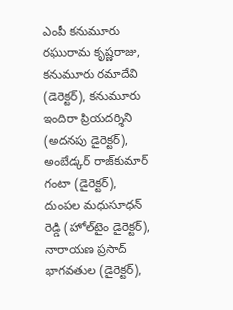ఎంపీ కనుమూరు రఘురామ కృష్ణరాజు, కనుమూరు రమాదేవి (డెరెక్టర్‌), కనుమూరు ఇందిరా ప్రియదర్శిని (అదనపు డైరెక్టర్‌), అంబేడ్కర్‌ రాజ్‌కుమార్‌ గంటా (డైరెక్టర్‌), దుంపల మధుసూధన్‌ రెడ్డి (హోల్‌టైం డైరెక్టర్‌), నారాయణ ప్రసాద్‌ భాగవతుల (డైరెక్టర్‌),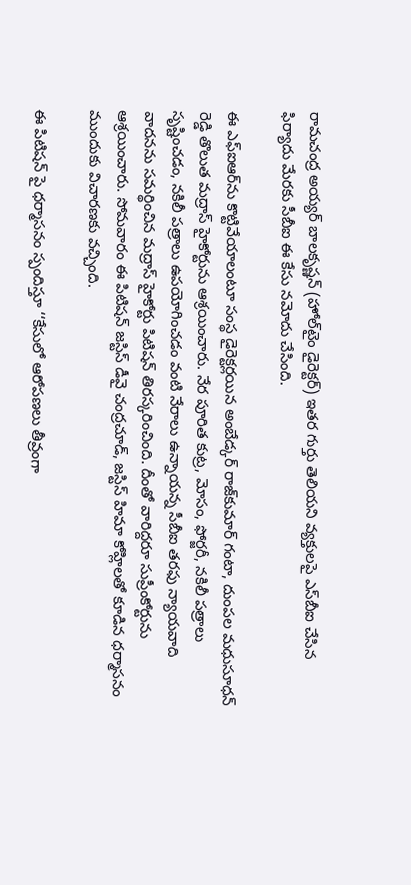రామచంద్ర అయ్యర్‌ బాలకృష్ణన్‌ (హోల్‌టైం డైరెక్టర్‌) ఇతర గుర్తు తెలియని వ్యక్తులపై ఎస్‌బీఐ చేసిన ఫిర్యాదు మేరకు సీబీఐ ఈ కేసు నమోదు చేసింది.

ఈ ఎఫ్‌ఐఆర్‌ను కొట్టివేయాలంటూ సంస్థ డైరెక్టర్లయిన అంబేడ్కర్‌ రాజ్‌కుమార్‌ గంటా, దుంపల మధుసూధన్‌ రెడ్డి తొలుత మద్రాస్‌ హైకోర్టును ఆశ్రయించారు. నేర పూరిత కుట్ర, మోసం, ఫోర్జరీ, నకిలీ పత్రాలు సృష్టించడం, నకిలీ పత్రాలు ఉపయోగించడం వంటి నేరాలు ఉన్నాయన్న సీబీఐ తరఫు న్యాయవాది వాదనను సమర్థించిన మద్రాస్‌ హైకోర్టు పిటిషన్‌ తిరస్కరించింది. దీంతో వారిద్దరూ సుప్రీంకోర్టును ఆశ్రయించారు. సోమవారం ఈ పిటిషన్‌ జస్టిస్‌ డీవై చంద్రచూడ్, జస్టిస్‌ హిమా కోహ్లిలతో కూడిన ధర్మాసనం ముందుకు విచారణకు వచ్చింది.

ఈ పిటిషన్ పై ధర్మాసనం స్పందిస్తూ ‘‘కేసులో ఆరోపణలు తీవ్రంగా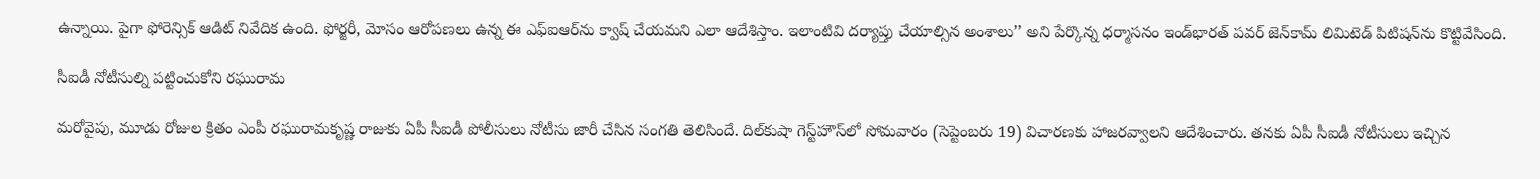ఉన్నాయి. పైగా ఫోరెన్సిక్‌ ఆడిట్‌ నివేదిక ఉంది. ఫోర్జరీ, మోసం ఆరోపణలు ఉన్న ఈ ఎఫ్‌ఐఆర్‌ను క్వాష్‌ చేయమని ఎలా ఆదేశిస్తాం. ఇలాంటివి దర్యాప్తు చేయాల్సిన అంశాలు’’ అని పేర్కొన్న ధర్మాసనం ఇండ్‌భారత్‌ పవర్‌ జెన్‌కామ్‌ లిమిటెడ్‌ పిటిషన్‌ను కొట్టివేసింది.

సీఐడీ నోటీసుల్ని పట్టించుకోని రఘురామ

మరోవైపు, మూడు రోజుల క్రితం ఎంపీ రఘురామకృష్ణ రాజుకు ఏపీ సీఐడీ పోలీసులు నోటీసు జారీ చేసిన సంగతి తెలిసిందే. దిల్‌కుషా గెస్ట్‌హౌస్‌లో సోమవారం (సెప్టెంబరు 19) విచారణకు హాజరవ్వాలని ఆదేశించారు. తనకు ఏపీ సీఐడీ నోటీసులు ఇచ్చిన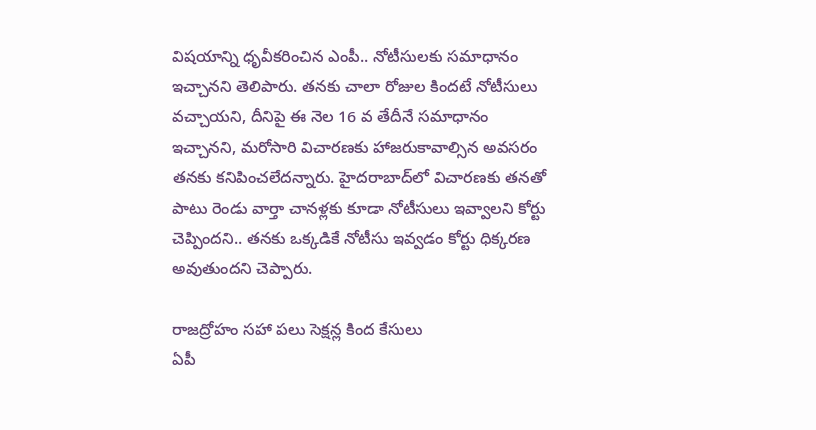విషయాన్ని ధృవీకరించిన ఎంపీ.. నోటీసులకు సమాధానం ఇచ్చానని తెలిపారు. తనకు చాలా రోజుల కిందటే నోటీసులు వచ్చాయని, దీనిపై ఈ నెల 16 వ తేదీనే సమాధానం ఇచ్చానని, మరోసారి విచారణకు హాజరుకావాల్సిన అవసరం తనకు కనిపించలేదన్నారు. హైదరాబాద్‌లో విచారణకు తనతో పాటు రెండు వార్తా చానళ్లకు కూడా నోటీసులు ఇవ్వాలని కోర్టు చెప్పిందని.. తనకు ఒక్కడికే నోటీసు ఇవ్వడం కోర్టు ధిక్కరణ అవుతుందని చెప్పారు.

రాజద్రోహం సహా పలు సెక్షన్ల కింద కేసులు
ఏపీ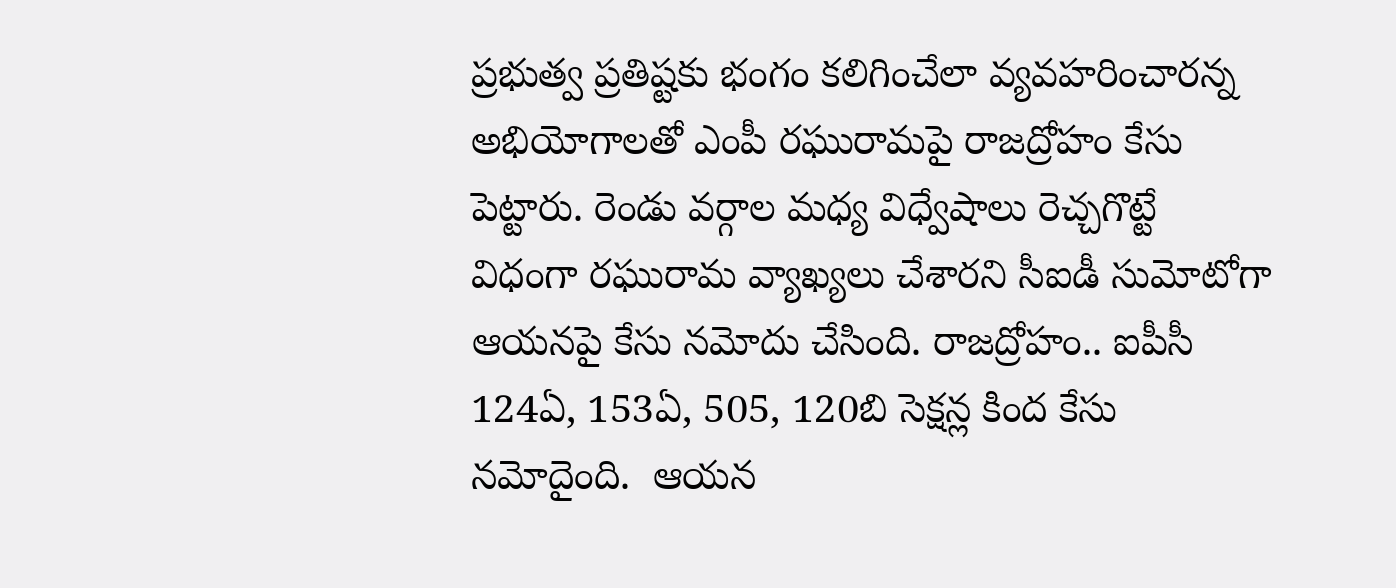ప్రభుత్వ ప్రతిష్టకు భంగం కలిగించేలా వ్యవహరించారన్న అభియోగాలతో ఎంపీ రఘురామపై రాజద్రోహం కేసు పెట్టారు. రెండు వర్గాల మధ్య విధ్వేషాలు రెచ్చగొట్టే విధంగా రఘురామ వ్యాఖ్యలు చేశారని సీఐడీ సుమోటోగా ఆయనపై కేసు నమోదు చేసింది. రాజద్రోహం.. ఐపీసీ 124ఏ, 153ఏ, 505, 120బి సెక్షన్ల కింద కేసు నమోదైంది.  ఆయన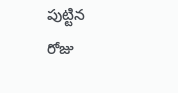పుట్టిన  రోజు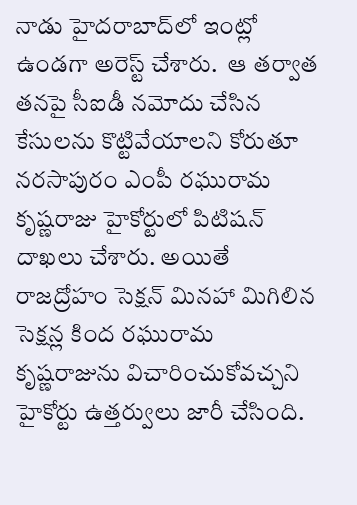నాడు హైదరాబాద్‌లో ఇంట్లో ఉండగా అరెస్ట్ చేశారు.  ఆ తర్వాత తనపై సీఐడీ నమోదు చేసిన కేసులను కొట్టివేయాలని కోరుతూ నరసాపురం ఎంపీ రఘురామ కృష్ణరాజు హైకోర్టులో పిటిషన్ దాఖలు చేశారు. అయితే రాజద్రోహం సెక్షన్‌ మినహా మిగిలిన సెక్షన్ల కింద రఘురామ కృష్ణరాజును విచారించుకోవచ్చని హైకోర్టు ఉత్తర్వులు జారీ చేసింది.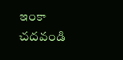ఇంకా చదవండి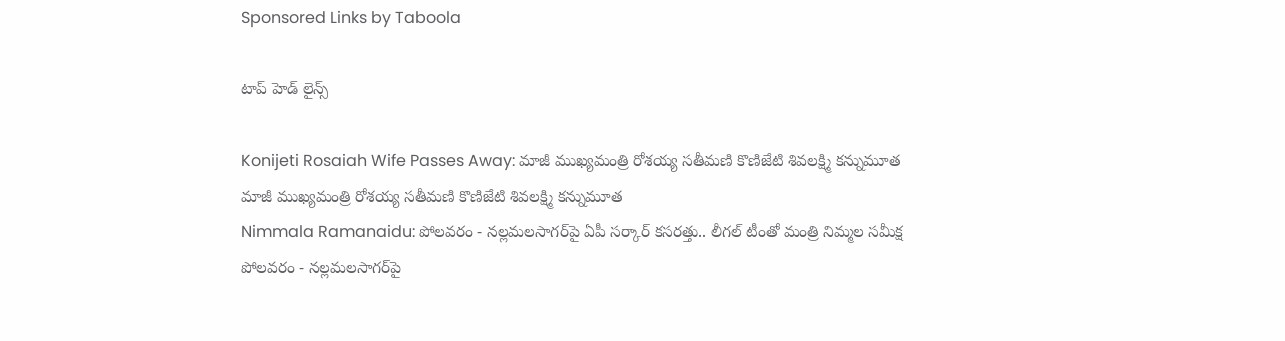Sponsored Links by Taboola

టాప్ హెడ్ లైన్స్

Konijeti Rosaiah Wife Passes Away: మాజీ ముఖ్యమంత్రి రోశయ్య సతీమణి కొణిజేటి శివలక్ష్మి కన్నుమూత
మాజీ ముఖ్యమంత్రి రోశయ్య సతీమణి కొణిజేటి శివలక్ష్మి కన్నుమూత
Nimmala Ramanaidu: పోలవరం - నల్లమలసాగర్‌పై ఏపీ సర్కార్ కసరత్తు.. లీగల్‌ టీంతో మంత్రి నిమ్మల సమీక్ష
పోలవరం - నల్లమలసాగర్‌పై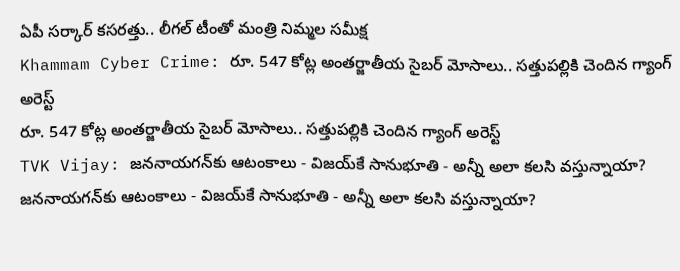ఏపీ సర్కార్ కసరత్తు.. లీగల్‌ టీంతో మంత్రి నిమ్మల సమీక్ష
Khammam Cyber Crime: రూ. 547 కోట్ల అంతర్జాతీయ సైబర్ మోసాలు.. సత్తుపల్లికి చెందిన గ్యాంగ్ అరెస్ట్
రూ. 547 కోట్ల అంతర్జాతీయ సైబర్ మోసాలు.. సత్తుపల్లికి చెందిన గ్యాంగ్ అరెస్ట్
TVK Vijay: జననాయగన్‌కు ఆటంకాలు - విజయ్‌కే సానుభూతి - అన్నీ అలా కలసి వస్తున్నాయా?
జననాయగన్‌కు ఆటంకాలు - విజయ్‌కే సానుభూతి - అన్నీ అలా కలసి వస్తున్నాయా?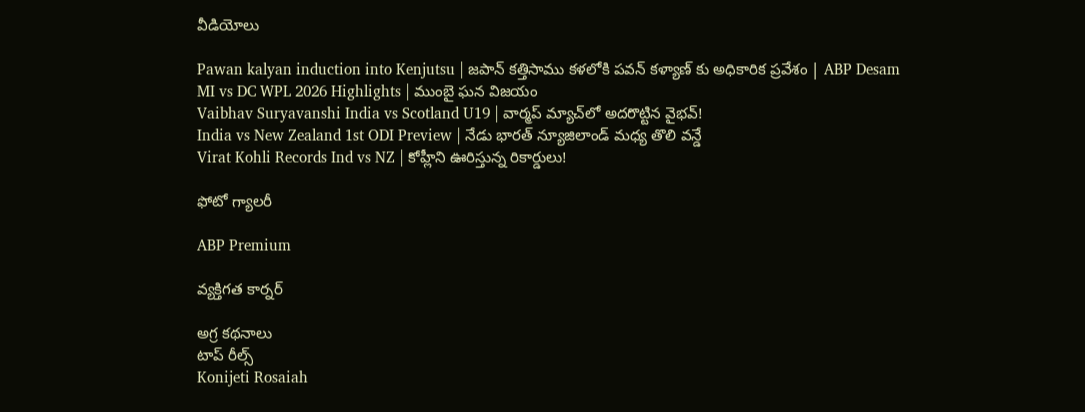వీడియోలు

Pawan kalyan induction into Kenjutsu | జపాన్ కత్తిసాము కళలోకి పవన్ కళ్యాణ్ కు అధికారిక ప్రవేశం | ABP Desam
MI vs DC WPL 2026 Highlights | ముంబై ఘన విజయం
Vaibhav Suryavanshi India vs Scotland U19 | వార్మప్ మ్యాచ్‌లో అదరొట్టిన వైభవ్!
India vs New Zealand 1st ODI Preview | నేడు భారత్ న్యూజిలాండ్ మధ్య తొలి వన్డే
Virat Kohli Records Ind vs NZ | కోహ్లీని ఊరిస్తున్న రికార్డులు!

ఫోటో గ్యాలరీ

ABP Premium

వ్యక్తిగత కార్నర్

అగ్ర కథనాలు
టాప్ రీల్స్
Konijeti Rosaiah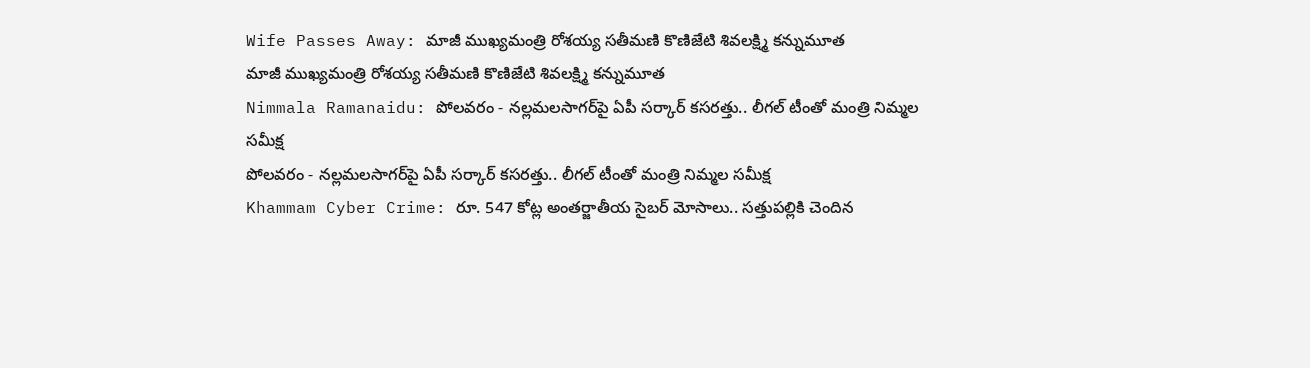Wife Passes Away: మాజీ ముఖ్యమంత్రి రోశయ్య సతీమణి కొణిజేటి శివలక్ష్మి కన్నుమూత
మాజీ ముఖ్యమంత్రి రోశయ్య సతీమణి కొణిజేటి శివలక్ష్మి కన్నుమూత
Nimmala Ramanaidu: పోలవరం - నల్లమలసాగర్‌పై ఏపీ సర్కార్ కసరత్తు.. లీగల్‌ టీంతో మంత్రి నిమ్మల సమీక్ష
పోలవరం - నల్లమలసాగర్‌పై ఏపీ సర్కార్ కసరత్తు.. లీగల్‌ టీంతో మంత్రి నిమ్మల సమీక్ష
Khammam Cyber Crime: రూ. 547 కోట్ల అంతర్జాతీయ సైబర్ మోసాలు.. సత్తుపల్లికి చెందిన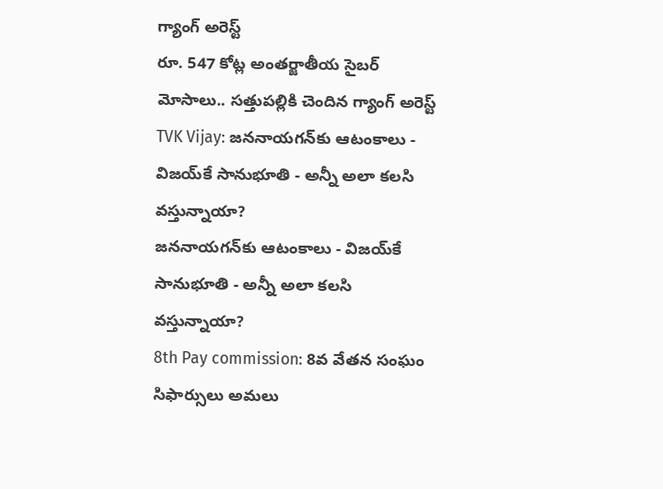గ్యాంగ్ అరెస్ట్
రూ. 547 కోట్ల అంతర్జాతీయ సైబర్ మోసాలు.. సత్తుపల్లికి చెందిన గ్యాంగ్ అరెస్ట్
TVK Vijay: జననాయగన్‌కు ఆటంకాలు - విజయ్‌కే సానుభూతి - అన్నీ అలా కలసి వస్తున్నాయా?
జననాయగన్‌కు ఆటంకాలు - విజయ్‌కే సానుభూతి - అన్నీ అలా కలసి వస్తున్నాయా?
8th Pay commission: 8వ వేతన సంఘం సిఫార్సులు అమలు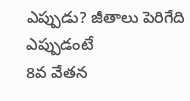ఎప్పుడు? జీతాలు పెరిగేది ఎప్పుడంటే
8వ వేతన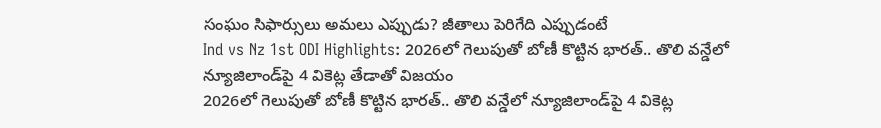సంఘం సిఫార్సులు అమలు ఎప్పుడు? జీతాలు పెరిగేది ఎప్పుడంటే
Ind vs Nz 1st ODI Highlights: 2026లో గెలుపుతో బోణీ కొట్టిన భారత్.. తొలి వన్డేలో న్యూజిలాండ్‌పై 4 వికెట్ల తేడాతో విజయం
2026లో గెలుపుతో బోణీ కొట్టిన భారత్.. తొలి వన్డేలో న్యూజిలాండ్‌పై 4 వికెట్ల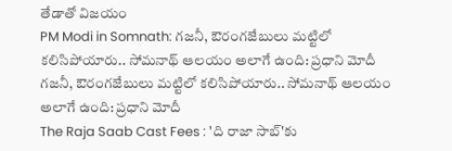తేడాతో విజయం
PM Modi in Somnath: గజనీ, ఔరంగజేబులు మట్టిలో కలిసిపోయారు.. సోమనాథ్ ఆలయం అలాగే ఉంది: ప్రధాని మోదీ
గజనీ, ఔరంగజేబులు మట్టిలో కలిసిపోయారు.. సోమనాథ్ ఆలయం అలాగే ఉంది: ప్రధాని మోదీ
The Raja Saab Cast Fees : 'ది రాజా సాబ్'కు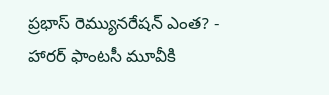ప్రభాస్ రెమ్యునరేషన్ ఎంత? - హారర్ ఫాంటసీ మూవీకి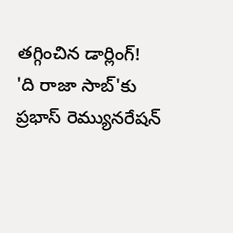తగ్గించిన డార్లింగ్!
'ది రాజా సాబ్'కు ప్రభాస్ రెమ్యునరేషన్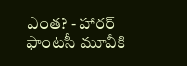ఎంత? - హారర్ ఫాంటసీ మూవీకి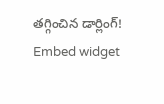తగ్గించిన డార్లింగ్!
Embed widget